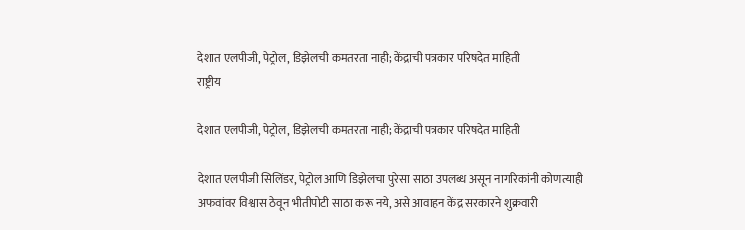देशात एलपीजी, पेट्रोल, डिझेलची कमतरता नाही; केंद्राची पत्रकार परिषदेत माहिती
राष्ट्रीय

देशात एलपीजी, पेट्रोल, डिझेलची कमतरता नाही; केंद्राची पत्रकार परिषदेत माहिती

देशात एलपीजी सिलिंडर, पेट्रोल आणि डिझेलचा पुरेसा साठा उपलब्ध असून नागरिकांनी कोणत्याही अफवांवर विश्वास ठेवून भीतीपोटी साठा करू नये, असे आवाहन केंद्र सरकारने शुक्रवारी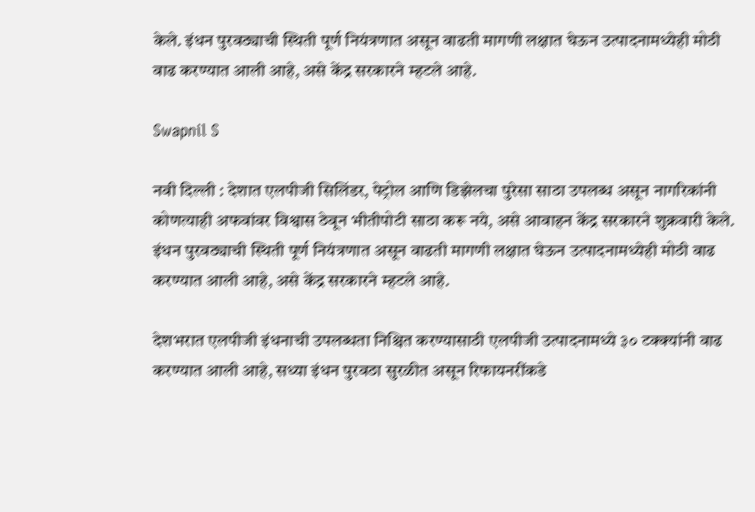केले. इंधन पुरवठ्याची स्थिती पूर्ण नियंत्रणात असून वाढती मागणी लक्षात घेऊन उत्पादनामध्येही मोठी वाढ करण्यात आली आहे, असे केंद्र सरकारने म्हटले आहे.

Swapnil S

नवी दिल्ली : देशात एलपीजी सिलिंडर, पेट्रोल आणि डिझेलचा पुरेसा साठा उपलब्ध असून नागरिकांनी कोणत्याही अफवांवर विश्वास ठेवून भीतीपोटी साठा करू नये, असे आवाहन केंद्र सरकारने शुक्रवारी केले. इंधन पुरवठ्याची स्थिती पूर्ण नियंत्रणात असून वाढती मागणी लक्षात घेऊन उत्पादनामध्येही मोठी वाढ करण्यात आली आहे, असे केंद्र सरकारने म्हटले आहे.

देशभरात एलपीजी इंधनाची उपलब्धता निश्चित करण्यासाठी एलपीजी उत्पादनामध्ये ३० टक्क्यांनी वाढ करण्यात आली आहे, सध्या इंधन पुरवठा सुरळीत असून रिफायनरींकडे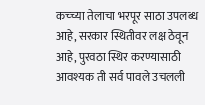कच्च्या तेलाचा भरपूर साठा उपलब्ध आहे, सरकार स्थितीवर लक्ष ठेवून आहे, पुरवठा स्थिर करण्यासाठी आवश्यक ती सर्व पावले उचलली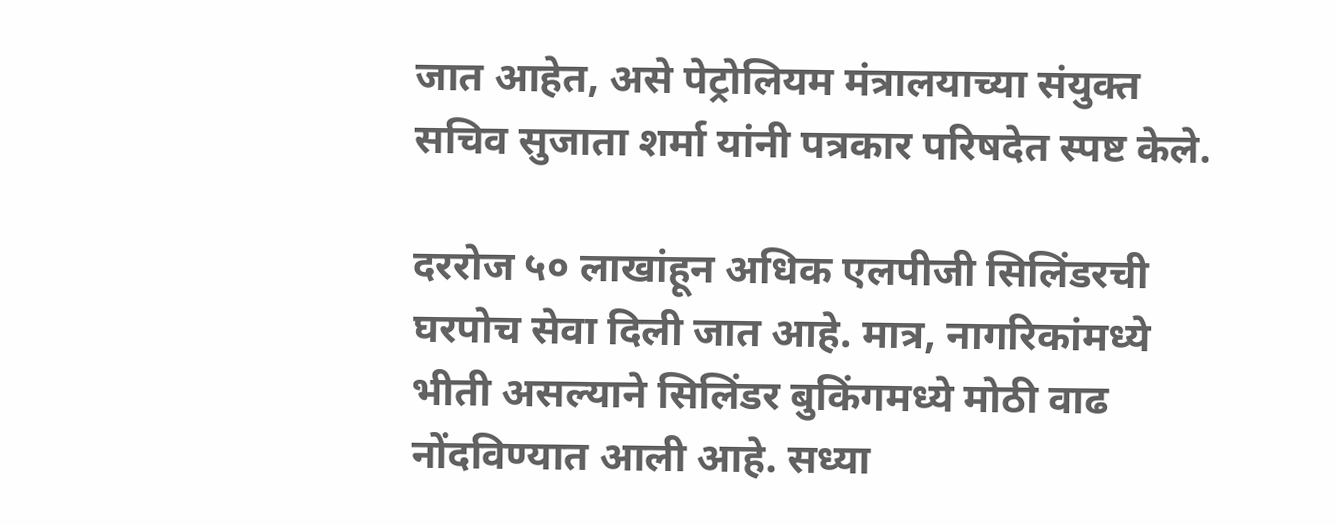जात आहेत, असे पेट्रोलियम मंत्रालयाच्या संयुक्त सचिव सुजाता शर्मा यांनी पत्रकार परिषदेत स्पष्ट केले.

दररोज ५० लाखांहून अधिक एलपीजी सिलिंडरची घरपोच सेवा दिली जात आहे. मात्र, नागरिकांमध्ये भीती असल्याने सिलिंडर बुकिंगमध्ये मोठी वाढ नोंदविण्यात आली आहे. सध्या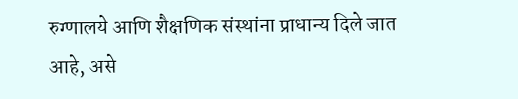रुग्णालये आणि शैक्षणिक संस्थांना प्राधान्य दिले जात आहे, असे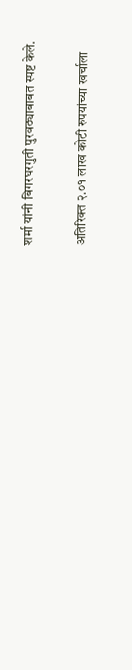शर्मा यांनी बिगरघरगुती पुरवठ्याबाबत स्पष्ट केले.

अतिरिक्त २.०१ लाख कोटी रुपयांच्या खर्चाला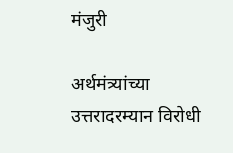मंजुरी

अर्थमंत्र्यांच्या उत्तरादरम्यान विरोधी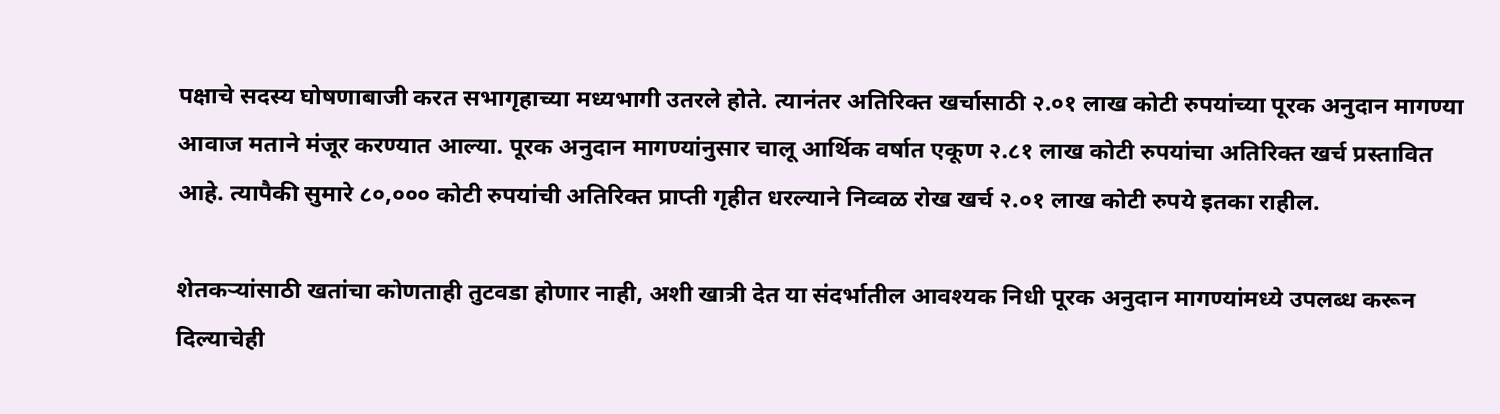पक्षाचे सदस्य घोषणाबाजी करत सभागृहाच्या मध्यभागी उतरले होते. त्यानंतर अतिरिक्त खर्चासाठी २.०१ लाख कोटी रुपयांच्या पूरक अनुदान मागण्या आवाज मताने मंजूर करण्यात आल्या. पूरक अनुदान मागण्यांनुसार चालू आर्थिक वर्षात एकूण २.८१ लाख कोटी रुपयांचा अतिरिक्त खर्च प्रस्तावित आहे. त्यापैकी सुमारे ८०,००० कोटी रुपयांची अतिरिक्त प्राप्ती गृहीत धरल्याने निव्वळ रोख खर्च २.०१ लाख कोटी रुपये इतका राहील.

शेतकऱ्यांसाठी खतांचा कोणताही तुटवडा होणार नाही, अशी खात्री देत या संदर्भातील आवश्यक निधी पूरक अनुदान मागण्यांमध्ये उपलब्ध करून दिल्याचेही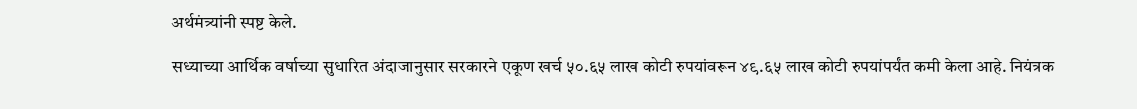अर्थमंत्र्यांनी स्पष्ट केले.

सध्याच्या आर्थिक वर्षाच्या सुधारित अंदाजानुसार सरकारने एकूण खर्च ५०.६५ लाख कोटी रुपयांवरून ४९.६५ लाख कोटी रुपयांपर्यंत कमी केला आहे. नियंत्रक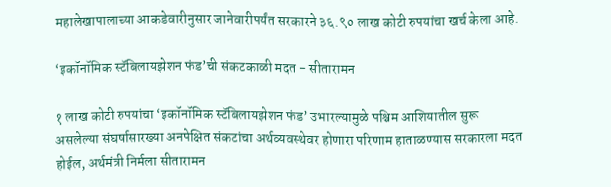महालेखापालाच्या आकडेवारीनुसार जानेवारीपर्यंत सरकारने ३६.९० लाख कोटी रुपयांचा खर्च केला आहे.

‘इकॉनॉमिक स्टॅबिलायझेशन फंड’ची संकटकाळी मदत - सीतारामन

१ लाख कोटी रुपयांचा ‘इकॉनॉमिक स्टॅबिलायझेशन फंड’ उभारल्यामुळे पश्चिम आशियातील सुरू असलेल्या संघर्षासारख्या अनपेक्षित संकटांचा अर्थव्यवस्थेवर होणारा परिणाम हाताळण्यास सरकारला मदत होईल, अर्थमंत्री निर्मला सीतारामन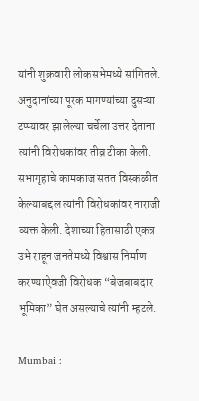यांनी शुक्रवारी लोकसभेमध्ये सांगितले. अनुदानांच्या पूरक मागण्यांच्या दुसऱ्या टप्प्यावर झालेल्या चर्चेला उत्तर देताना त्यांनी विरोधकांवर तीव्र टीका केली. सभागृहाचे कामकाज सतत विस्कळीत केल्याबद्दल त्यांनी विरोधकांवर नाराजी व्यक्त केली. देशाच्या हितासाठी एकत्र उभे राहून जनतेमध्ये विश्वास निर्माण करण्याऐवजी विरोधक “बेजबाबदार भूमिका” घेत असल्याचे त्यांनी म्हटले.

Mumbai :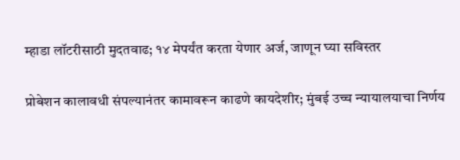म्हाडा लॉटरीसाठी मुदतवाढ; १४ मेपर्यंत करता येणार अर्ज, जाणून घ्या सविस्तर

प्रोबेशन कालावधी संपल्यानंतर कामावरून काढणे कायदेशीर; मुंबई उच्च न्यायालयाचा निर्णय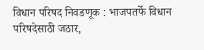विधान परिषद निवडणूक : भाजपतर्फे विधान परिषदेसाठी जठार,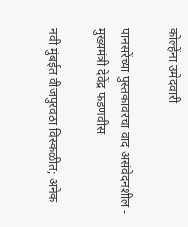कोल्हेंना उमेदवारी

पानसरेंच्या पुस्तकावरचा वाद असंवेदनशील - मुख्यमंत्री देवेंद्र फडणवीस

नवी मुंबईत वीजपुरवठा विस्कळीत; अनेक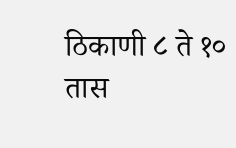ठिकाणी ८ ते १० तास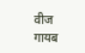वीज गायब